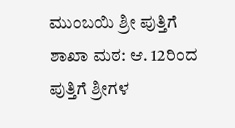ಮುಂಬಯಿ ಶ್ರೀ ಪುತ್ತಿಗೆ ಶಾಖಾ ಮಠ: ಆ. 12ರಿಂದ ಪುತ್ತಿಗೆ ಶ್ರೀಗಳ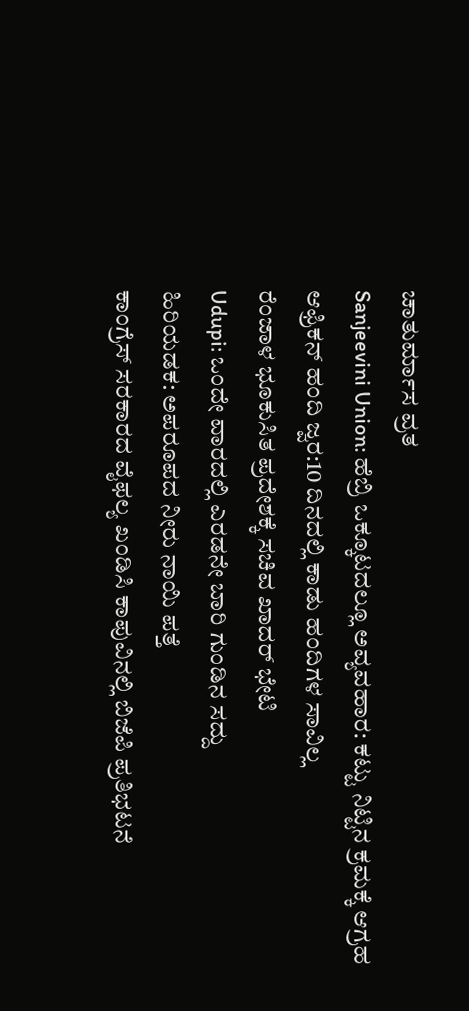ಚಾತುರ್ಮಾಸ ವ್ರತ
Sanjeevini Union: ಹೆಬ್ರಿ ಒಕ್ಕೂಟದಲ್ಲೂ ಅವ್ಯವಹಾರ: ಕಟ್ಟು ನಿಟ್ಟಿನ ಕ್ರಮಕ್ಕೆ ಆಗ್ರಹ
ಆಫ್ರಿಕನ್ ಹಂದಿ ಜ್ವರ:10 ದಿನದಲ್ಲಿ ಕಾಡು ಹಂದಿಗಳ ಸಾವಿಲ್ಲ
ರೆಂಜಾಳ ಭೂಕುಸಿತ ಪ್ರದೇಶಕ್ಕೆ ಸಚಿವ ಖಾದರ್ ಭೇಟಿ
Udupi: ಒಂದೇ ವಾರದಲ್ಲಿ ಎರಡನೇ ಬಾರಿ ಗುಂಡಿನ ಸದ್ದು
ಹಿರಿಯಡಕ: ಅಪರೂಪದ ನೀರು ನಾಯಿ ಪತ್ತೆ
ಕಾಂಗ್ರೆಸ್ ಸರಕಾರದ ವೈಫಲ್ಯ ಖಂಡಿಸಿ ಕಾಪುವಿನಲ್ಲಿ ಬಿಜೆಪಿ ಪ್ರತಿಭಟನೆ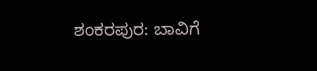ಶಂಕರಪುರ: ಬಾವಿಗೆ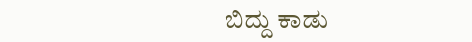ಬಿದ್ದು ಕಾಡು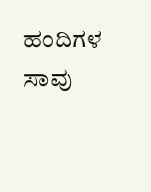ಹಂದಿಗಳ ಸಾವು